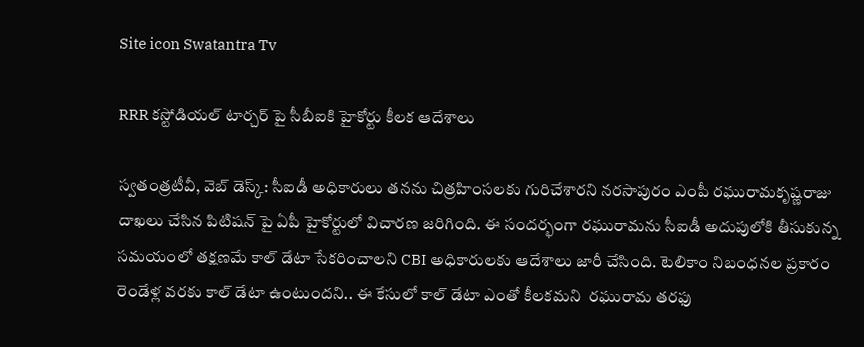Site icon Swatantra Tv

RRR కస్టోడియల్ టార్చర్ పై సీబీఐకి హైకోర్టు కీలక ఆదేశాలు

స్వతంత్రటీవీ, వెబ్ డెస్క్: సీఐడీ అధికారులు తనను చిత్రహింసలకు గురిచేశారని నరసాపురం ఎంపీ రఘురామకృష్ణరాజు దాఖలు చేసిన పిటిషన్ పై ఏపీ హైకోర్టులో విచారణ జరిగింది. ఈ సందర్భంగా రఘురామను సీఐడీ అదుపులోకి తీసుకున్న సమయంలో తక్షణమే కాల్ డేటా సేకరించాలని CBI అధికారులకు ఆదేశాలు జారీ చేసింది. టెలికాం నిబంధనల ప్రకారం రెండేళ్ల వరకు కాల్ డేటా ఉంటుందని.. ఈ కేసులో కాల్ డేటా ఎంతో కీలకమని  రఘురామ తరఫు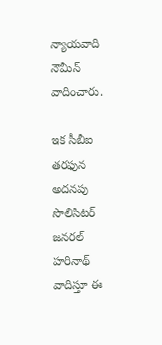న్యాయవాది నౌమీన్ వాదించారు.

ఇక సీబీఐ తరఫున అదనపు సొలిసిటర్ జనరల్ హరినాథ్ వాదిస్తూ ఈ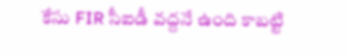కేసు FIR సీఐడీ వద్దనే ఉంది కాబట్టి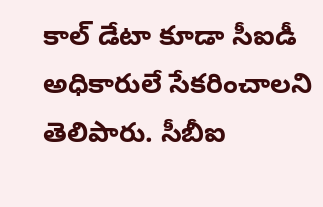కాల్ డేటా కూడా సీఐడీ అధికారులే సేకరించాలని తెలిపారు. సీబీఐ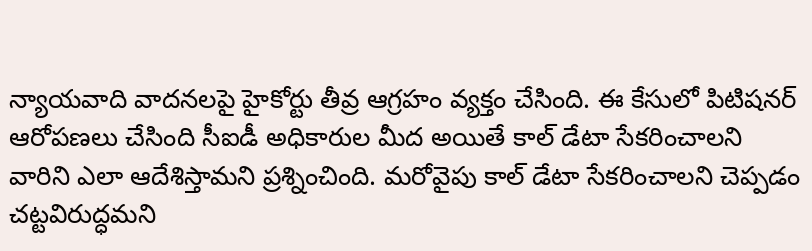న్యాయవాది వాదనలపై హైకోర్టు తీవ్ర ఆగ్రహం వ్యక్తం చేసింది. ఈ కేసులో పిటిషనర్ ఆరోపణలు చేసింది సీఐడీ అధికారుల మీద అయితే కాల్ డేటా సేకరించాలని వారిని ఎలా ఆదేశిస్తామని ప్రశ్నించింది. మరోవైపు కాల్ డేటా సేకరించాలని చెప్పడం చట్టవిరుద్ధమని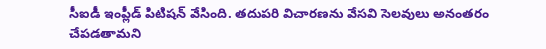సీఐడీ ఇంప్లీడ్ పిటిషన్ వేసింది. తదుపరి విచారణను వేసవి సెలవులు అనంతరం చేపడతామని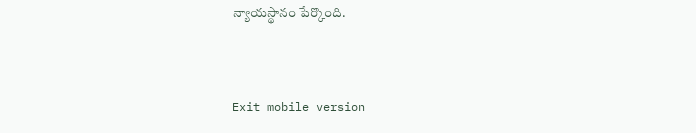న్యాయస్థానం పేర్కొంది.



Exit mobile version